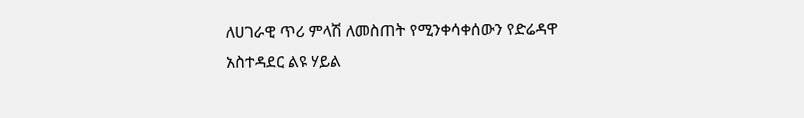ለሀገራዊ ጥሪ ምላሽ ለመስጠት የሚንቀሳቀሰውን የድሬዳዋ አስተዳደር ልዩ ሃይል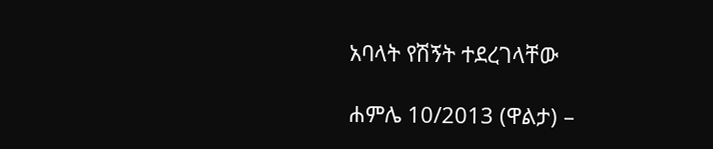አባላት የሽኝት ተደረገላቸው

ሐምሌ 10/2013 (ዋልታ) –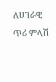ለሀገራዊ ጥሪ ምላሽ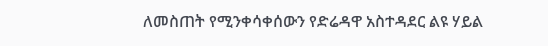ለመስጠት የሚንቀሳቀሰውን የድሬዳዋ አስተዳደር ልዩ ሃይል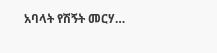አባላት የሽኝት መርሃ…